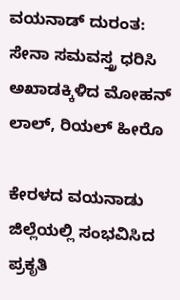ವಯನಾಡ್ ದುರಂತ: ಸೇನಾ ಸಮವಸ್ತ್ರ ಧರಿಸಿ ಅಖಾಡಕ್ಕಿಳಿದ ಮೋಹನ್‌ ಲಾಲ್, ರಿಯಲ್ ಹೀರೊ

ಕೇರಳದ ವಯನಾಡು ಜಿಲ್ಲೆಯಲ್ಲಿ ಸಂಭವಿಸಿದ ಪ್ರಕೃತಿ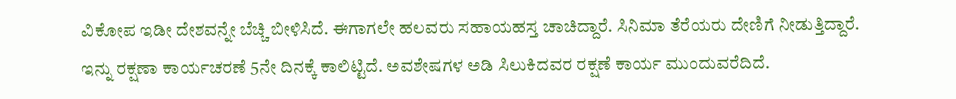ವಿಕೋಪ ಇಡೀ ದೇಶವನ್ನೇ ಬೆಚ್ಚಿ ಬೀಳಿಸಿದೆ. ಈಗಾಗಲೇ ಹಲವರು ಸಹಾಯಹಸ್ತ ಚಾಚಿದ್ದಾರೆ. ಸಿನಿಮಾ ತೆರೆಯರು ದೇಣಿಗೆ ನೀಡುತ್ತಿದ್ದಾರೆ. ಇನ್ನು ರಕ್ಷಣಾ ಕಾರ್ಯಚರಣೆ 5ನೇ ದಿನಕ್ಕೆ ಕಾಲಿಟ್ಟಿದೆ. ಅವಶೇಷಗಳ ಅಡಿ ಸಿಲುಕಿದವರ ರಕ್ಷಣೆ ಕಾರ್ಯ ಮುಂದುವರೆದಿದೆ.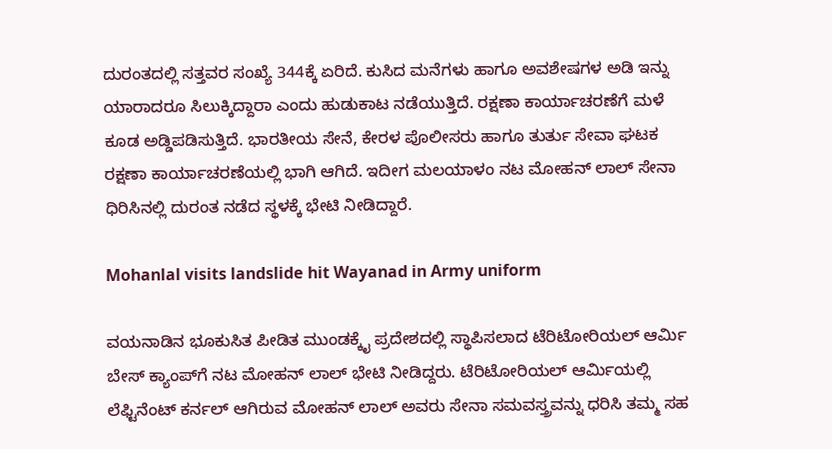ದುರಂತದಲ್ಲಿ ಸತ್ತವರ ಸಂಖ್ಯೆ 344ಕ್ಕೆ ಏರಿದೆ. ಕುಸಿದ ಮನೆಗಳು ಹಾಗೂ ಅವಶೇಷಗಳ ಅಡಿ ಇನ್ನು ಯಾರಾದರೂ ಸಿಲುಕ್ಕಿದ್ದಾರಾ ಎಂದು ಹುಡುಕಾಟ ನಡೆಯುತ್ತಿದೆ. ರಕ್ಷಣಾ ಕಾರ್ಯಾಚರಣೆಗೆ ಮಳೆ ಕೂಡ ಅಡ್ಡಿಪಡಿಸುತ್ತಿದೆ. ಭಾರತೀಯ ಸೇನೆ, ಕೇರಳ ಪೊಲೀಸರು ಹಾಗೂ ತುರ್ತು ಸೇವಾ ಘಟಕ ರಕ್ಷಣಾ ಕಾರ್ಯಾಚರಣೆಯಲ್ಲಿ ಭಾಗಿ ಆಗಿದೆ. ಇದೀಗ ಮಲಯಾಳಂ ನಟ ಮೋಹನ್ ಲಾಲ್ ಸೇನಾ ಧಿರಿಸಿನಲ್ಲಿ ದುರಂತ ನಡೆದ ಸ್ಥಳಕ್ಕೆ ಭೇಟಿ ನೀಡಿದ್ದಾರೆ.

Mohanlal visits landslide hit Wayanad in Army uniform

ವಯನಾಡಿನ ಭೂಕುಸಿತ ಪೀಡಿತ ಮುಂಡಕ್ಕೈ ಪ್ರದೇಶದಲ್ಲಿ ಸ್ಥಾಪಿಸಲಾದ ಟೆರಿಟೋರಿಯಲ್ ಆರ್ಮಿ ಬೇಸ್ ಕ್ಯಾಂಪ್‌ಗೆ ನಟ ಮೋಹನ್ ಲಾಲ್ ಭೇಟಿ ನೀಡಿದ್ದರು. ಟೆರಿಟೋರಿಯಲ್ ಆರ್ಮಿಯಲ್ಲಿ ಲೆಫ್ಟಿನೆಂಟ್ ಕರ್ನಲ್ ಆಗಿರುವ ಮೋಹನ್ ಲಾಲ್ ಅವರು ಸೇನಾ ಸಮವಸ್ತ್ರವನ್ನು ಧರಿಸಿ ತಮ್ಮ ಸಹ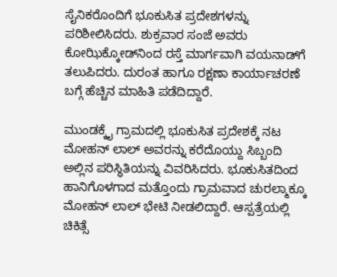ಸೈನಿಕರೊಂದಿಗೆ ಭೂಕುಸಿತ ಪ್ರದೇಶಗಳನ್ನು ಪರಿಶೀಲಿಸಿದರು. ಶುಕ್ರವಾರ ಸಂಜೆ ಅವರು ಕೋಝಿಕ್ಕೋಡ್‌ನಿಂದ ರಸ್ತೆ ಮಾರ್ಗವಾಗಿ ವಯನಾಡ್‌ಗೆ ತಲುಪಿದರು. ದುರಂತ ಹಾಗೂ ರಕ್ಷಣಾ ಕಾರ್ಯಾಚರಣೆ ಬಗ್ಗೆ ಹೆಚ್ಚಿನ ಮಾಹಿತಿ ಪಡೆದಿದ್ದಾರೆ.

ಮುಂಡಕ್ಕೈ ಗ್ರಾಮದಲ್ಲಿ ಭೂಕುಸಿತ ಪ್ರದೇಶಕ್ಕೆ ನಟ ಮೋಹನ್ ಲಾಲ್ ಅವರನ್ನು ಕರೆದೊಯ್ದು ಸಿಬ್ಬಂದಿ ಅಲ್ಲಿನ ಪರಿಸ್ಥಿತಿಯನ್ನು ವಿವರಿಸಿದರು. ಭೂಕುಸಿತದಿಂದ ಹಾನಿಗೊಳಗಾದ ಮತ್ತೊಂದು ಗ್ರಾಮವಾದ ಚುರಲ್ಮಾಕ್ಕೂ ಮೋಹನ್ ಲಾಲ್ ಭೇಟಿ ನೀಡಲಿದ್ದಾರೆ. ಆಸ್ಪತ್ರೆಯಲ್ಲಿ ಚಿಕಿತ್ಸೆ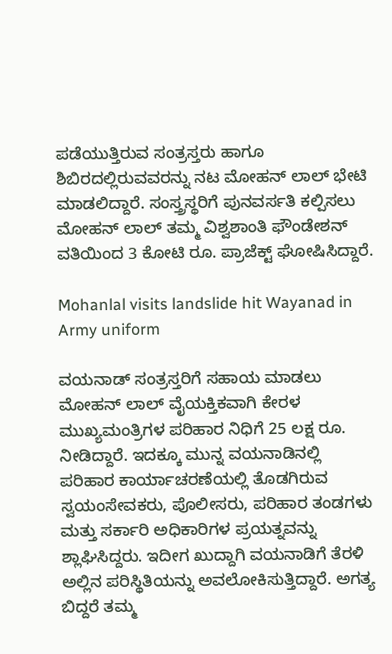ಪಡೆಯುತ್ತಿರುವ ಸಂತ್ರಸ್ತರು ಹಾಗೂ ಶಿಬಿರದಲ್ಲಿರುವವರನ್ನು ನಟ ಮೋಹನ್ ಲಾಲ್ ಭೇಟಿ ಮಾಡಲಿದ್ದಾರೆ. ಸಂಸ್ತ್ರಸ್ಥರಿಗೆ ಪುನವರ್ಸತಿ ಕಲ್ಪಿಸಲು ಮೋಹನ್ ಲಾಲ್‌ ತಮ್ಮ ವಿಶ್ವಶಾಂತಿ ಫೌಂಡೇಶನ್‌ ವತಿಯಿಂದ 3 ಕೋಟಿ ರೂ. ಪ್ರಾಜೆಕ್ಟ್ ಘೋಷಿಸಿದ್ದಾರೆ.

Mohanlal visits landslide hit Wayanad in Army uniform

ವಯನಾಡ್ ಸಂತ್ರಸ್ತರಿಗೆ ಸಹಾಯ ಮಾಡಲು ಮೋಹನ್ ಲಾಲ್ ವೈಯಕ್ತಿಕವಾಗಿ ಕೇರಳ ಮುಖ್ಯಮಂತ್ರಿಗಳ ಪರಿಹಾರ ನಿಧಿಗೆ 25 ಲಕ್ಷ ರೂ. ನೀಡಿದ್ದಾರೆ. ಇದಕ್ಕೂ ಮುನ್ನ ವಯನಾಡಿನಲ್ಲಿ ಪರಿಹಾರ ಕಾರ್ಯಾಚರಣೆಯಲ್ಲಿ ತೊಡಗಿರುವ ಸ್ವಯಂಸೇವಕರು, ಪೊಲೀಸರು, ಪರಿಹಾರ ತಂಡಗಳು ಮತ್ತು ಸರ್ಕಾರಿ ಅಧಿಕಾರಿಗಳ ಪ್ರಯತ್ನವನ್ನು ಶ್ಲಾಘಿಸಿದ್ದರು. ಇದೀಗ ಖುದ್ದಾಗಿ ವಯನಾಡಿಗೆ ತೆರಳಿ ಅಲ್ಲಿನ ಪರಿಸ್ಥಿತಿಯನ್ನು ಅವಲೋಕಿಸುತ್ತಿದ್ದಾರೆ. ಅಗತ್ಯ ಬಿದ್ದರೆ ತಮ್ಮ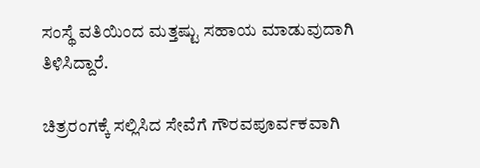ಸಂಸ್ಥೆ ವತಿಯಿಂದ ಮತ್ತಷ್ಟು ಸಹಾಯ ಮಾಡುವುದಾಗಿ ತಿಳಿಸಿದ್ದಾರೆ.

ಚಿತ್ರರಂಗಕ್ಕೆ ಸಲ್ಲಿಸಿದ ಸೇವೆಗೆ ಗೌರವಪೂರ್ವಕವಾಗಿ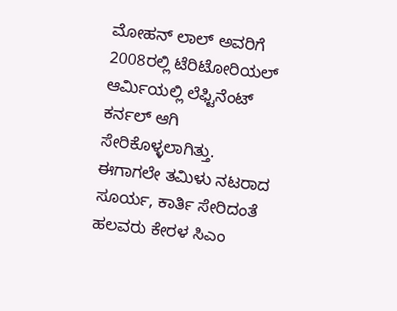ಮೋಹನ್ ಲಾಲ್ ಅವರಿಗೆ 2008ರಲ್ಲಿ ಟೆರಿಟೋರಿಯಲ್ ಆರ್ಮಿಯಲ್ಲಿ ಲೆಫ್ಟಿನೆಂಟ್ ಕರ್ನಲ್ ಆಗಿ ಸೇರಿಕೊಳ್ಳಲಾಗಿತ್ತು. ಈಗಾಗಲೇ ತಮಿಳು ನಟರಾದ ಸೂರ್ಯ, ಕಾರ್ತಿ ಸೇರಿದಂತೆ ಹಲವರು ಕೇರಳ ಸಿಎಂ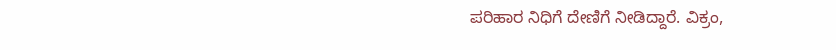ಪರಿಹಾರ ನಿಧಿಗೆ ದೇಣಿಗೆ ನೀಡಿದ್ದಾರೆ. ವಿಕ್ರಂ,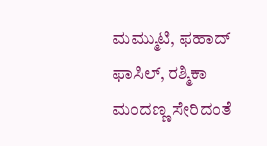ಮಮ್ಮುಟಿ, ಫಹಾದ್ ಫಾಸಿಲ್, ರಶ್ಮಿಕಾ ಮಂದಣ್ಣ ಸೇರಿದಂತೆ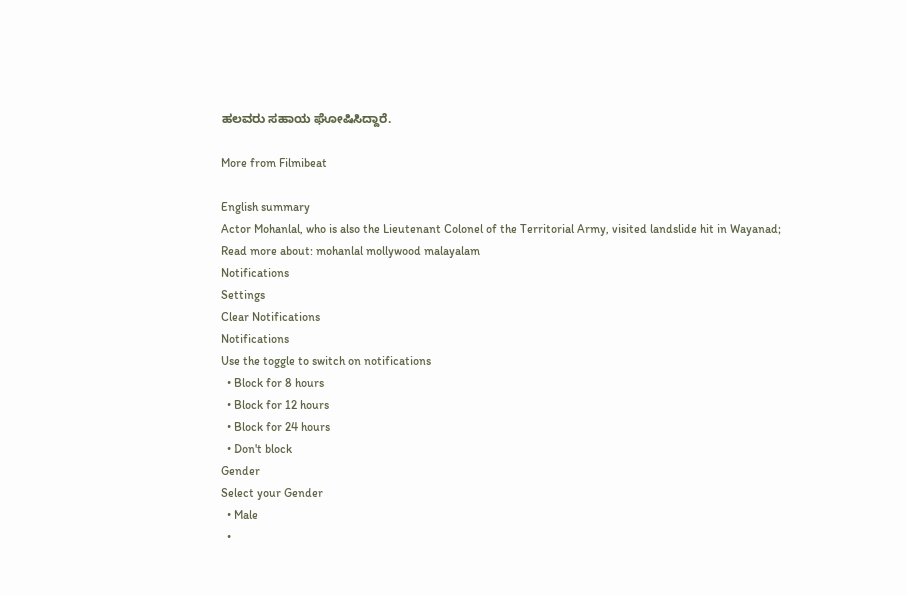ಹಲವರು ಸಹಾಯ ಘೋಷಿಸಿದ್ದಾರೆ.

More from Filmibeat

English summary
Actor Mohanlal, who is also the Lieutenant Colonel of the Territorial Army, visited landslide hit in Wayanad;
Read more about: mohanlal mollywood malayalam
Notifications
Settings
Clear Notifications
Notifications
Use the toggle to switch on notifications
  • Block for 8 hours
  • Block for 12 hours
  • Block for 24 hours
  • Don't block
Gender
Select your Gender
  • Male
  •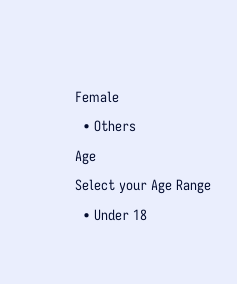Female
  • Others
Age
Select your Age Range
  • Under 18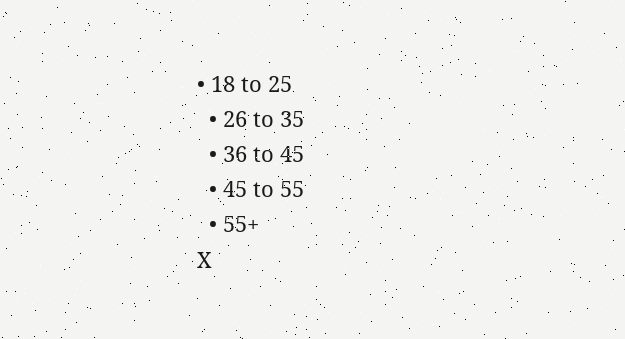• 18 to 25
  • 26 to 35
  • 36 to 45
  • 45 to 55
  • 55+
X